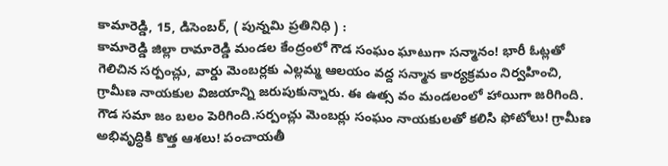కామారెడ్డి, 15, డిసెంబర్, ( పున్నమి ప్రతినిధి ) :
కామారెడ్డి జిల్లా రామారెడ్డి మండల కేంద్రంలో గౌడ సంఘం ఘాటుగా సన్మానం! భారీ ఓట్లతో గెలిచిన సర్పంచ్లు, వార్డు మెంబర్లకు ఎల్లమ్మ ఆలయం వద్ద సన్మాన కార్యక్రమం నిర్వహించి, గ్రామీణ నాయకుల విజయాన్ని జరుపుకున్నారు. ఈ ఉత్స వం మండలంలో హాయిగా జరిగింది. గౌడ సమా జం బలం పెరిగింది.సర్పంచ్లు మెంబర్లు సంఘం నాయకులతో కలిసి ఫోటోలు! గ్రామీణ అభివృద్ధికి కొత్త ఆశలు! పంచాయతీ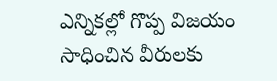ఎన్నికల్లో గొప్ప విజయం సాధించిన వీరులకు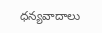ధన్యవాదాలు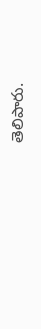తెలిపారు.